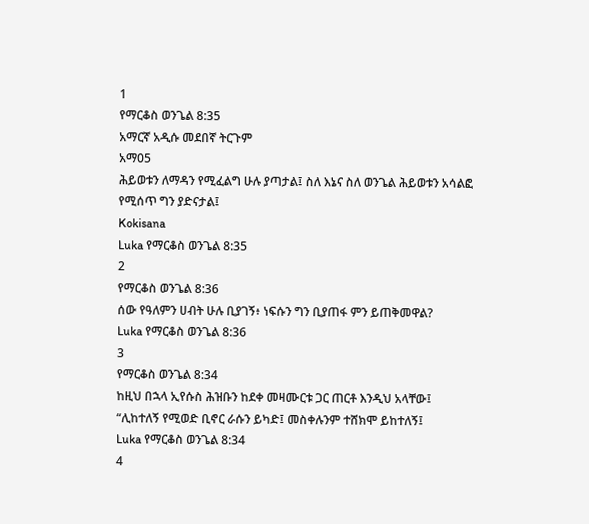1
የማርቆስ ወንጌል 8:35
አማርኛ አዲሱ መደበኛ ትርጉም
አማ05
ሕይወቱን ለማዳን የሚፈልግ ሁሉ ያጣታል፤ ስለ እኔና ስለ ወንጌል ሕይወቱን አሳልፎ የሚሰጥ ግን ያድናታል፤
Kokisana
Luka የማርቆስ ወንጌል 8:35
2
የማርቆስ ወንጌል 8:36
ሰው የዓለምን ሀብት ሁሉ ቢያገኝ፥ ነፍሱን ግን ቢያጠፋ ምን ይጠቅመዋል?
Luka የማርቆስ ወንጌል 8:36
3
የማርቆስ ወንጌል 8:34
ከዚህ በኋላ ኢየሱስ ሕዝቡን ከደቀ መዛሙርቱ ጋር ጠርቶ እንዲህ አላቸው፤ “ሊከተለኝ የሚወድ ቢኖር ራሱን ይካድ፤ መስቀሉንም ተሸክሞ ይከተለኝ፤
Luka የማርቆስ ወንጌል 8:34
4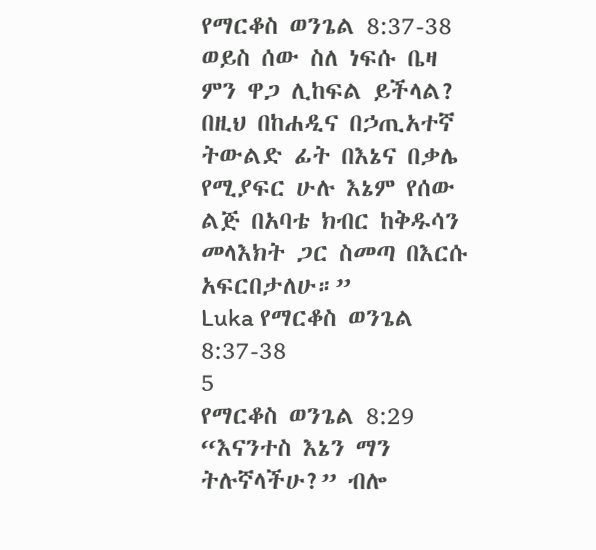የማርቆስ ወንጌል 8:37-38
ወይስ ሰው ስለ ነፍሱ ቤዛ ምን ዋጋ ሊከፍል ይችላል? በዚህ በከሐዲና በኃጢአተኛ ትውልድ ፊት በእኔና በቃሌ የሚያፍር ሁሉ እኔም የሰው ልጅ በአባቴ ክብር ከቅዱሳን መላእክት ጋር ስመጣ በእርሱ አፍርበታለሁ።”
Luka የማርቆስ ወንጌል 8:37-38
5
የማርቆስ ወንጌል 8:29
“እናንተስ እኔን ማን ትሉኛላችሁ?” ብሎ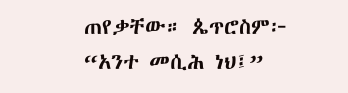ጠየቃቸው። ጴጥሮስም፦ “አንተ መሲሕ ነህ፤”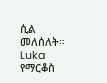ሲል መለሰለት።
Luka የማርቆስ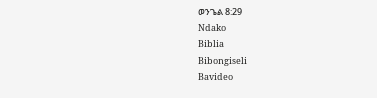ወንጌል 8:29
Ndako
Biblia
Bibongiseli
Bavideo